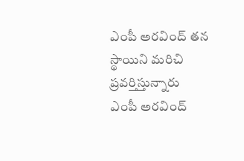ఎంపీ అరవింద్ తన స్థాయిని మరిచి ప్రవర్తిస్తున్నారు
ఎంపీ అరవింద్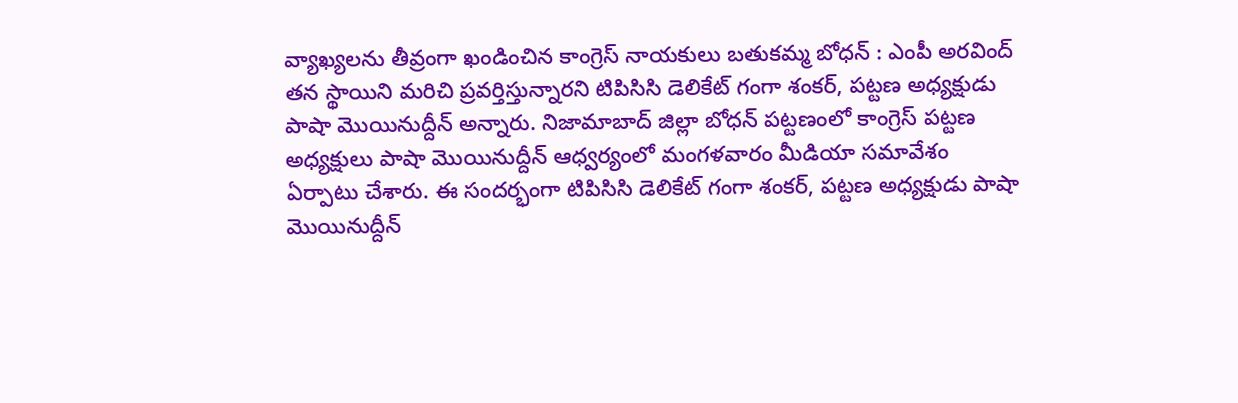వ్యాఖ్యలను తీవ్రంగా ఖండించిన కాంగ్రెస్ నాయకులు బతుకమ్మ బోధన్ : ఎంపీ అరవింద్ తన స్థాయిని మరిచి ప్రవర్తిస్తున్నారని టిపిసిసి డెలికేట్ గంగా శంకర్, పట్టణ అధ్యక్షుడు పాషా మొయినుద్దీన్ అన్నారు. నిజామాబాద్ జిల్లా బోధన్ పట్టణంలో కాంగ్రెస్ పట్టణ అధ్యక్షులు పాషా మొయినుద్దీన్ ఆధ్వర్యంలో మంగళవారం మీడియా సమావేశం ఏర్పాటు చేశారు. ఈ సందర్భంగా టిపిసిసి డెలికేట్ గంగా శంకర్, పట్టణ అధ్యక్షుడు పాషా మొయినుద్దీన్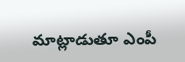మాట్లాడుతూ ఎంపీ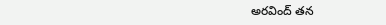అరవింద్ తన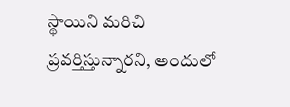స్థాయిని మరిచి ప్రవర్తిస్తున్నారని, అందులో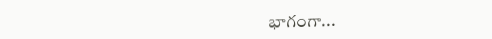భాగంగా...